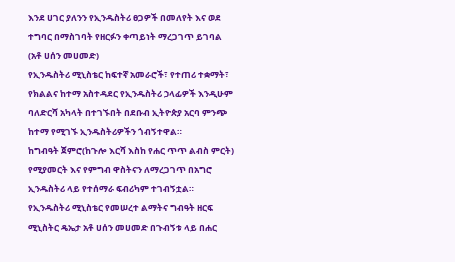እንደ ሀገር ያለንን የኢንዱስትሪ ፀጋዎች በመለየት እና ወደ ተግባር በማስገባት የዘርፉን ቀጣይነት ማረጋገጥ ይገባል (አቶ ሀሰን መሀመድ)
የኢንዱስትሪ ሚኒስቴር ከፍተኛ አመራሮች፣ የተጠሪ ተቋማት፣ የክልልና ከተማ አስተዳደር የኢንዱስትሪ ኃላፊዎች እንዲሁም ባለድርሻ አካላት በተገኙበት በደቡብ ኢትዮጵያ አርባ ምንጭ ከተማ የሚገኙ ኢንዱስትሪዎችን ጎብኝተዋል።
ከግብዓት ጀምሮ(ከጉሎ እርሻ እስከ የሐር ጥጥ ልብስ ምርት) የሚያመርት እና የምግብ ዋስትናን ለማረጋገጥ በአግሮ ኢንዱስትሪ ላይ የተሰማራ ፍብሪካም ተገብኝቷል።
የኢንዱስትሪ ሚኒስቴር የመሠረተ ልማትና ግብዓት ዘርፍ ሚኒስትር ዴኤታ አቶ ሀሰን መሀመድ በጉብኝቱ ላይ በሐር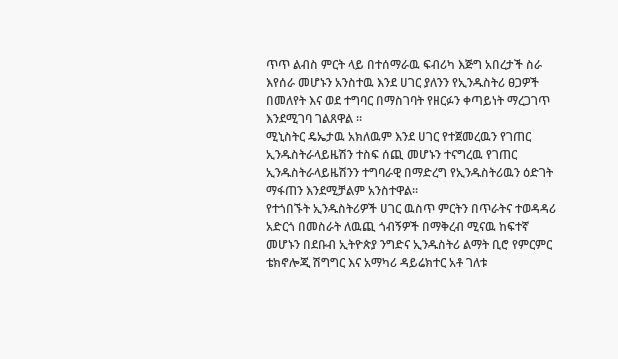ጥጥ ልብስ ምርት ላይ በተሰማራዉ ፍብሪካ እጅግ አበረታች ስራ እየሰራ መሆኑን አንስተዉ እንደ ሀገር ያለንን የኢንዱስትሪ ፀጋዎች በመለየት እና ወደ ተግባር በማስገባት የዘርፉን ቀጣይነት ማረጋገጥ እንደሚገባ ገልጸዋል ።
ሚኒስትር ዴኤታዉ አክለዉም እንደ ሀገር የተጀመረዉን የገጠር ኢንዱስትራላይዜሽን ተስፍ ሰጪ መሆኑን ተናግረዉ የገጠር ኢንዱስትራላይዜሽንን ተግባራዊ በማድረግ የኢንዱስትሪዉን ዕድገት ማፋጠን እንደሚቻልም አንስተዋል።
የተጎበኙት ኢንዱስትሪዎች ሀገር ዉስጥ ምርትን በጥራትና ተወዳዳሪ አድርጎ በመስራት ለዉጪ ጎብኝዎች በማቅረብ ሚናዉ ከፍተኛ መሆኑን በደቡብ ኢትዮጵያ ንግድና ኢንዱስትሪ ልማት ቢሮ የምርምር ቴክኖሎጂ ሽግግር እና አማካሪ ዳይሬክተር አቶ ገለቱ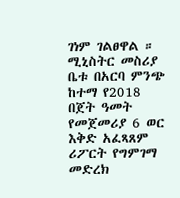ገነም ገልፀዋል ።
ሚኒስትር መስሪያ ቤቱ በአርባ ምንጭ ከተማ የ2018 በጀት ዓመት የመጀመሪያ 6 ወር እቅድ አፈጻጸም ሪፖርት የግምገማ መድረክ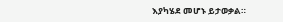እያካሄደ መሆኑ ይታወቃል።